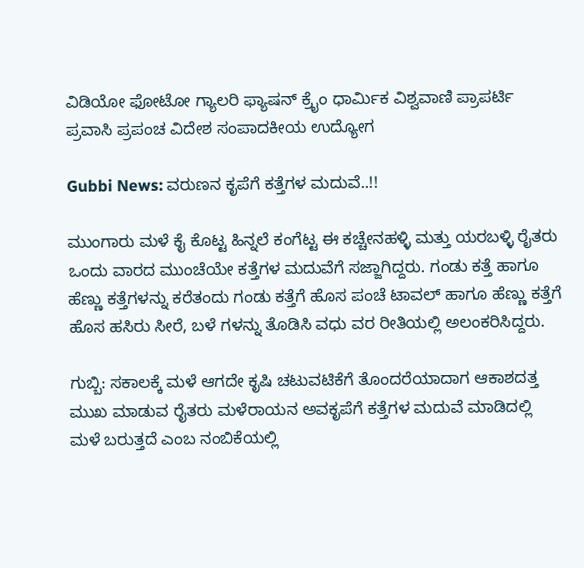ವಿಡಿಯೋ ಫೋಟೋ ಗ್ಯಾಲರಿ ಫ್ಯಾಷನ್ ಕ್ರೈಂ ಧಾರ್ಮಿಕ ವಿಶ್ವವಾಣಿ ಪ್ರಾಪರ್ಟಿ ಪ್ರವಾಸಿ ಪ್ರಪಂಚ ವಿದೇಶ ಸಂಪಾದಕೀಯ ಉದ್ಯೋಗ

Gubbi News: ವರುಣನ ಕೃಪೆಗೆ ಕತ್ತೆಗಳ ಮದುವೆ..!!

ಮುಂಗಾರು ಮಳೆ ಕೈ ಕೊಟ್ಟ ಹಿನ್ನಲೆ ಕಂಗೆಟ್ಟ ಈ ಕಚ್ಚೇನಹಳ್ಳಿ ಮತ್ತು ಯರಬಳ್ಳಿ ರೈತರು ಒಂದು ವಾರದ ಮುಂಚೆಯೇ ಕತ್ತೆಗಳ ಮದುವೆಗೆ ಸಜ್ಜಾಗಿದ್ದರು. ಗಂಡು ಕತ್ತೆ ಹಾಗೂ ಹೆಣ್ಣು ಕತ್ತೆಗಳನ್ನು ಕರೆತಂದು ಗಂಡು ಕತ್ತೆಗೆ ಹೊಸ ಪಂಚೆ ಟಾವಲ್ ಹಾಗೂ ಹೆಣ್ಣು ಕತ್ತೆಗೆ ಹೊಸ ಹಸಿರು ಸೀರೆ, ಬಳೆ ಗಳನ್ನು ತೊಡಿಸಿ ವಧು ವರ ರೀತಿಯಲ್ಲಿ ಅಲಂಕರಿಸಿದ್ದರು.

ಗುಬ್ಬಿ: ಸಕಾಲಕ್ಕೆ ಮಳೆ ಆಗದೇ ಕೃಷಿ ಚಟುವಟಿಕೆಗೆ ತೊಂದರೆಯಾದಾಗ ಆಕಾಶದತ್ತ ಮುಖ ಮಾಡುವ ರೈತರು ಮಳೆರಾಯನ ಅವಕೃಪೆಗೆ ಕತ್ತೆಗಳ ಮದುವೆ ಮಾಡಿದಲ್ಲಿ ಮಳೆ ಬರುತ್ತದೆ ಎಂಬ ನಂಬಿಕೆಯಲ್ಲಿ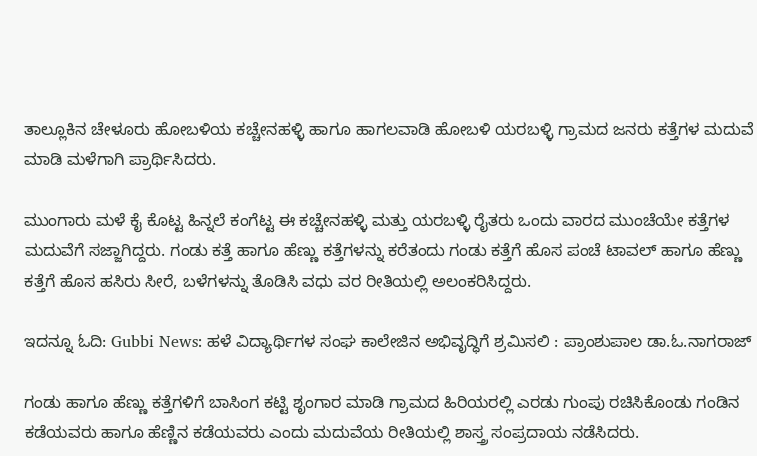ತಾಲ್ಲೂಕಿನ ಚೇಳೂರು ಹೋಬಳಿಯ ಕಚ್ಚೇನಹಳ್ಳಿ ಹಾಗೂ ಹಾಗಲವಾಡಿ ಹೋಬಳಿ ಯರಬಳ್ಳಿ ಗ್ರಾಮದ ಜನರು ಕತ್ತೆಗಳ ಮದುವೆ ಮಾಡಿ ಮಳೆಗಾಗಿ ಪ್ರಾರ್ಥಿಸಿದರು.

ಮುಂಗಾರು ಮಳೆ ಕೈ ಕೊಟ್ಟ ಹಿನ್ನಲೆ ಕಂಗೆಟ್ಟ ಈ ಕಚ್ಚೇನಹಳ್ಳಿ ಮತ್ತು ಯರಬಳ್ಳಿ ರೈತರು ಒಂದು ವಾರದ ಮುಂಚೆಯೇ ಕತ್ತೆಗಳ ಮದುವೆಗೆ ಸಜ್ಜಾಗಿದ್ದರು. ಗಂಡು ಕತ್ತೆ ಹಾಗೂ ಹೆಣ್ಣು ಕತ್ತೆಗಳನ್ನು ಕರೆತಂದು ಗಂಡು ಕತ್ತೆಗೆ ಹೊಸ ಪಂಚೆ ಟಾವಲ್ ಹಾಗೂ ಹೆಣ್ಣು ಕತ್ತೆಗೆ ಹೊಸ ಹಸಿರು ಸೀರೆ, ಬಳೆಗಳನ್ನು ತೊಡಿಸಿ ವಧು ವರ ರೀತಿಯಲ್ಲಿ ಅಲಂಕರಿಸಿದ್ದರು.

ಇದನ್ನೂ ಓದಿ: Gubbi News: ಹಳೆ ವಿದ್ಯಾರ್ಥಿಗಳ ಸಂಘ ಕಾಲೇಜಿನ ಅಭಿವೃದ್ಧಿಗೆ ಶ್ರಮಿಸಲಿ : ಪ್ರಾಂಶುಪಾಲ ಡಾ.ಓ.ನಾಗರಾಜ್

ಗಂಡು ಹಾಗೂ ಹೆಣ್ಣು ಕತ್ತೆಗಳಿಗೆ ಬಾಸಿಂಗ ಕಟ್ಟಿ ಶೃಂಗಾರ ಮಾಡಿ ಗ್ರಾಮದ ಹಿರಿಯರಲ್ಲಿ ಎರಡು ಗುಂಪು ರಚಿಸಿಕೊಂಡು ಗಂಡಿನ ಕಡೆಯವರು ಹಾಗೂ ಹೆಣ್ಣಿನ ಕಡೆಯವರು ಎಂದು ಮದುವೆಯ ರೀತಿಯಲ್ಲಿ ಶಾಸ್ತ್ರ ಸಂಪ್ರದಾಯ ನಡೆಸಿದರು.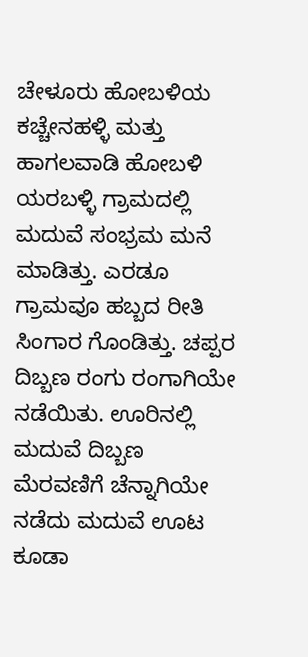ಚೇಳೂರು ಹೋಬಳಿಯ ಕಚ್ಚೇನಹಳ್ಳಿ ಮತ್ತು ಹಾಗಲವಾಡಿ ಹೋಬಳಿ ಯರಬಳ್ಳಿ ಗ್ರಾಮದಲ್ಲಿ ಮದುವೆ ಸಂಭ್ರಮ ಮನೆ ಮಾಡಿತ್ತು. ಎರಡೂ ಗ್ರಾಮವೂ ಹಬ್ಬದ ರೀತಿ ಸಿಂಗಾರ ಗೊಂಡಿತ್ತು. ಚಪ್ಪರ ದಿಬ್ಬಣ ರಂಗು ರಂಗಾಗಿಯೇ ನಡೆಯಿತು. ಊರಿನಲ್ಲಿ ಮದುವೆ ದಿಬ್ಬಣ ಮೆರವಣಿಗೆ ಚೆನ್ನಾಗಿಯೇ ನಡೆದು ಮದುವೆ ಊಟ ಕೂಡಾ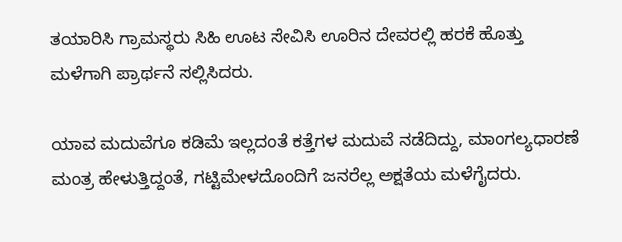ತಯಾರಿಸಿ ಗ್ರಾಮಸ್ಥರು ಸಿಹಿ ಊಟ ಸೇವಿಸಿ ಊರಿನ ದೇವರಲ್ಲಿ ಹರಕೆ ಹೊತ್ತು ಮಳೆಗಾಗಿ ಪ್ರಾರ್ಥನೆ ಸಲ್ಲಿಸಿದರು.

ಯಾವ ಮದುವೆಗೂ ಕಡಿಮೆ ಇಲ್ಲದಂತೆ ಕತ್ತೆಗಳ ಮದುವೆ ನಡೆದಿದ್ದು, ಮಾಂಗಲ್ಯಧಾರಣೆ ಮಂತ್ರ ಹೇಳುತ್ತಿದ್ದಂತೆ, ಗಟ್ಟಿಮೇಳದೊಂದಿಗೆ ಜನರೆಲ್ಲ ಅಕ್ಷತೆಯ ಮಳೆಗೈದರು.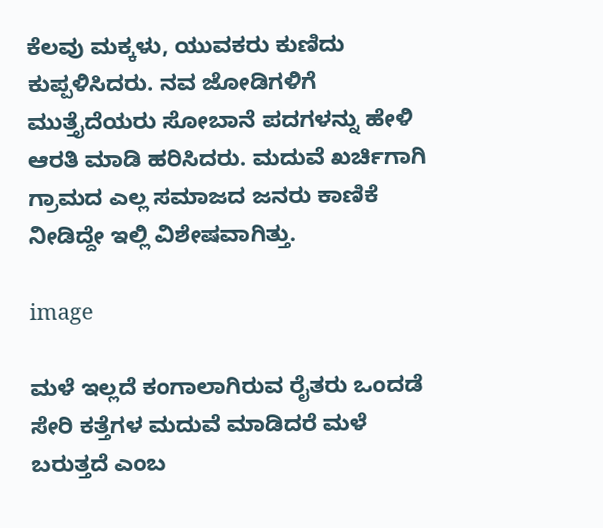ಕೆಲವು ಮಕ್ಕಳು, ಯುವಕರು ಕುಣಿದು ಕುಪ್ಪಳಿಸಿದರು. ನವ ಜೋಡಿಗಳಿಗೆ ಮುತ್ತೈದೆಯರು ಸೋಬಾನೆ ಪದಗಳನ್ನು ಹೇಳಿ ಆರತಿ ಮಾಡಿ ಹರಿಸಿದರು. ಮದುವೆ ಖರ್ಚಿಗಾಗಿ ಗ್ರಾಮದ ಎಲ್ಲ ಸಮಾಜದ ಜನರು ಕಾಣಿಕೆ ನೀಡಿದ್ದೇ ಇಲ್ಲಿ ವಿಶೇಷವಾಗಿತ್ತು.

image

ಮಳೆ ಇಲ್ಲದೆ ಕಂಗಾಲಾಗಿರುವ ರೈತರು ಒಂದಡೆ ಸೇರಿ ಕತ್ತೆಗಳ ಮದುವೆ ಮಾಡಿದರೆ ಮಳೆ ಬರುತ್ತದೆ ಎಂಬ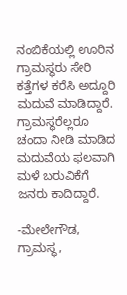ನಂಬಿಕೆಯಲ್ಲಿ ಊರಿನ ಗ್ರಾಮಸ್ಥರು ಸೇರಿ ಕತ್ತೆಗಳ ಕರೆಸಿ ಅದ್ದೂರಿ ಮದುವೆ ಮಾಡಿದ್ದಾರೆ. ಗ್ರಾಮಸ್ಥರೆಲ್ಲರೂ ಚಂದಾ ನೀಡಿ ಮಾಡಿದ ಮದುವೆಯ ಫಲವಾಗಿ ಮಳೆ ಬರುವಿಕೆಗೆ ಜನರು ಕಾದಿದ್ದಾರೆ.

-ಮೇಲೇಗೌಡ, ಗ್ರಾಮಸ್ಥ,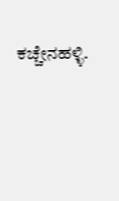ಕಚ್ಚೇನಹಳ್ಳಿ.